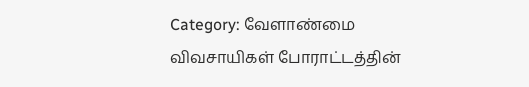Category: வேளாண்மை
விவசாயிகள் போராட்டத்தின்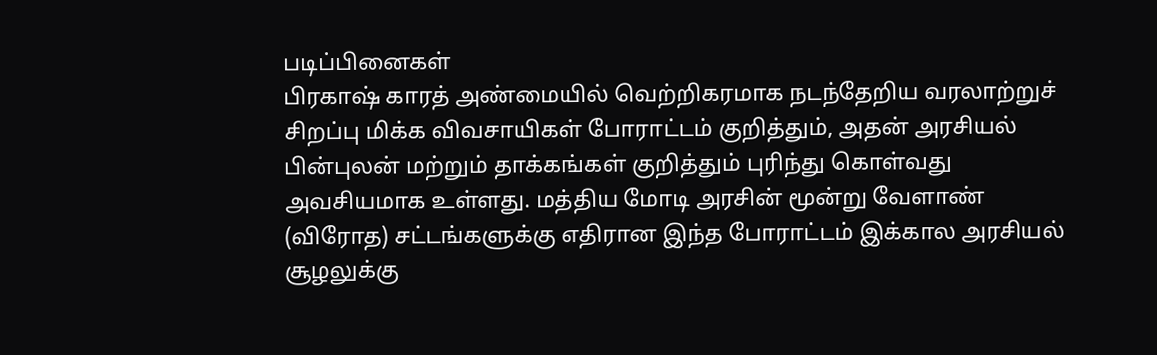படிப்பினைகள்
பிரகாஷ் காரத் அண்மையில் வெற்றிகரமாக நடந்தேறிய வரலாற்றுச் சிறப்பு மிக்க விவசாயிகள் போராட்டம் குறித்தும், அதன் அரசியல் பின்புலன் மற்றும் தாக்கங்கள் குறித்தும் புரிந்து கொள்வது அவசியமாக உள்ளது. மத்திய மோடி அரசின் மூன்று வேளாண் (விரோத) சட்டங்களுக்கு எதிரான இந்த போராட்டம் இக்கால அரசியல் சூழலுக்கு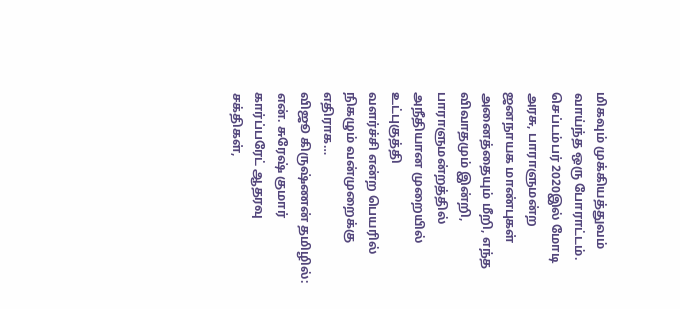மிகவும் முக்கியத்துவம் வாய்ந்த ஒரு போராட்டம். செப்டம்பர் 2020இல் மோடி அரசு, பாராளுமன்ற ஜனநாயக மாண்புகள் அனைத்தையும் மீறி, எந்த விவாதமும் இன்றி, பாராளுமன்றத்தில் அநீதியான முறையில் உட்புகுத்தி
வளர்ச்சி என்ற பெயரில் நிகழும் வன்முறைக்கு எதிராக…
விஜூ கிருஷ்ணன் தமிழில்: என். சுரேஷ் குமார் கார்ப்பரேட் ஆதரவு சக்திகள்,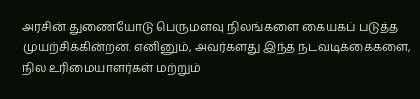அரசின் துணையோடு பெருமளவு நிலங்களை கையகப் படுத்த முயற்சிக்கின்றன. எனினும், அவர்களது இந்த நடவடிக்கைகளை, நில உரிமையாளர்கள் மற்றும்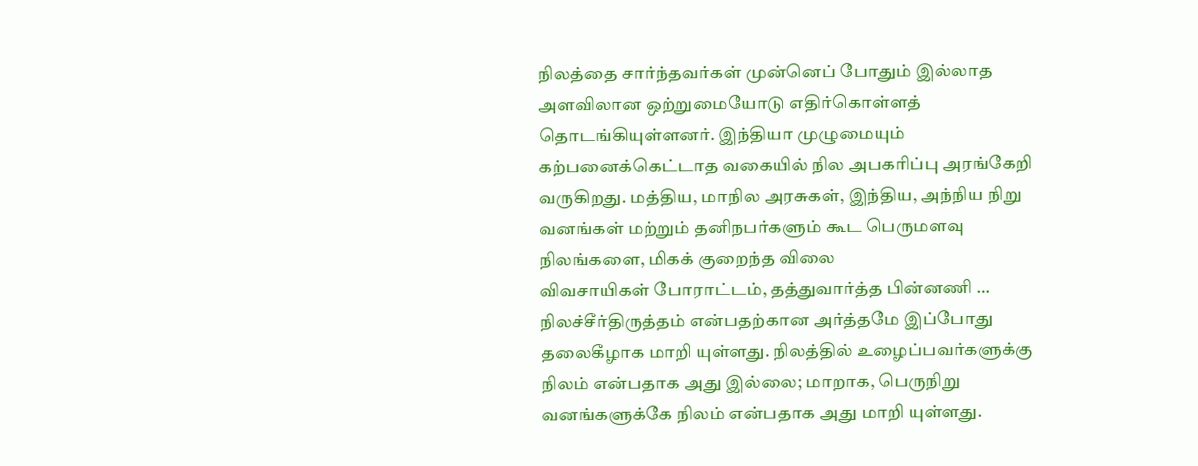நிலத்தை சார்ந்தவர்கள் முன்னெப் போதும் இல்லாத அளவிலான ஒற்றுமையோடு எதிர்கொள்ளத் தொடங்கியுள்ளனர். இந்தியா முழுமையும் கற்பனைக்கெட்டாத வகையில் நில அபகரிப்பு அரங்கேறி வருகிறது. மத்திய, மாநில அரசுகள், இந்திய, அந்நிய நிறு வனங்கள் மற்றும் தனிநபர்களும் கூட பெருமளவு நிலங்களை, மிகக் குறைந்த விலை
விவசாயிகள் போராட்டம், தத்துவார்த்த பின்னணி …
நிலச்சீர்திருத்தம் என்பதற்கான அர்த்தமே இப்போது தலைகீழாக மாறி யுள்ளது. நிலத்தில் உழைப்பவர்களுக்கு நிலம் என்பதாக அது இல்லை; மாறாக, பெருநிறு வனங்களுக்கே நிலம் என்பதாக அது மாறி யுள்ளது.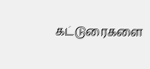கட்டுரைகளை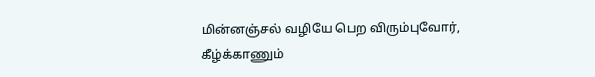மின்னஞ்சல் வழியே பெற விரும்புவோர், கீழ்க்காணும்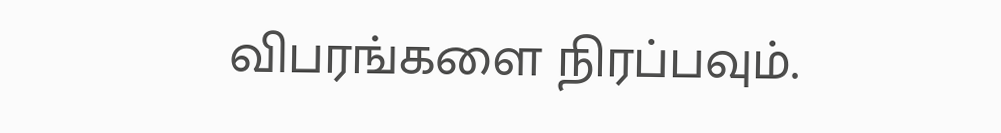விபரங்களை நிரப்பவும்.